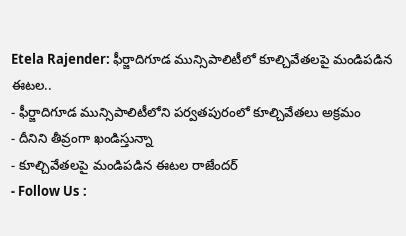Etela Rajender: ఫీర్జాదిగూడ మున్సిపాలిటీలో కూల్చివేతలపై మండిపడిన ఈటల..
- ఫీర్జాదిగూడ మున్సిపాలిటీలోని పర్వతపురంలో కూల్చివేతలు అక్రమం
- దీనిని తీవ్రంగా ఖండిస్తున్నా
- కూల్చివేతలపై మండిపడిన ఈటల రాజేందర్
- Follow Us :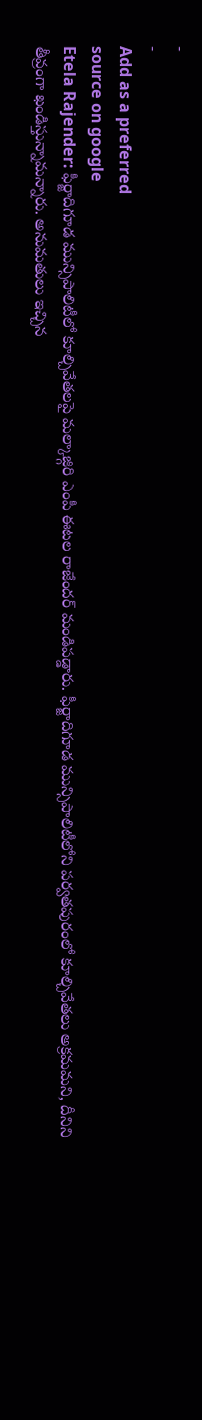-
-
Add as a preferred
source on google
Etela Rajender: ఫీర్జాదిగూడ మున్సిపాలిటీలో కూల్చివేతలపై మల్కాజ్గిరి ఎంపీ ఈటల రాజేందర్ మండిపడ్డారు. ఫీర్జాదిగూడ మున్సిపాలిటీలోని పర్వతపురంలో కూల్చివేతలు అక్రమమని, దీనిని తీవ్రంగా ఖండిస్తున్నామన్నారు. అనుమతులు ఇచ్చిన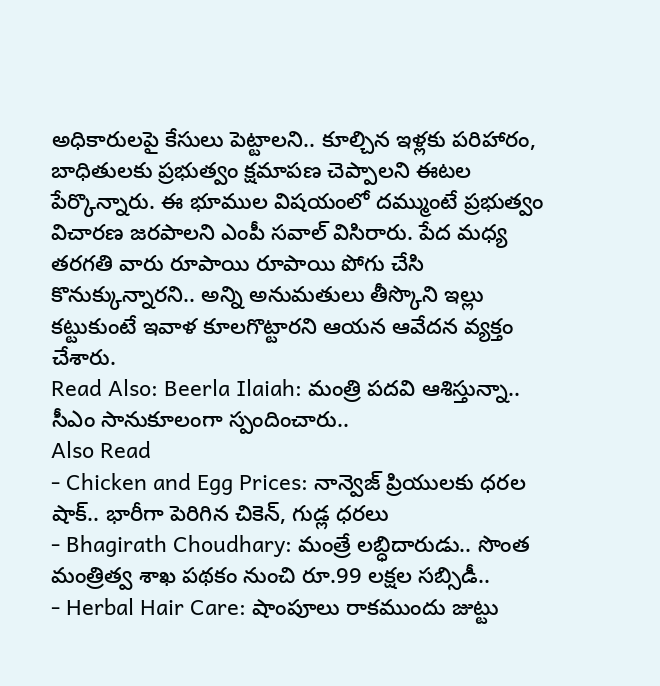అధికారులపై కేసులు పెట్టాలని.. కూల్చిన ఇళ్లకు పరిహారం, బాధితులకు ప్రభుత్వం క్షమాపణ చెప్పాలని ఈటల పేర్కొన్నారు. ఈ భూముల విషయంలో దమ్ముంటే ప్రభుత్వం విచారణ జరపాలని ఎంపీ సవాల్ విసిరారు. పేద మధ్య తరగతి వారు రూపాయి రూపాయి పోగు చేసి కొనుక్కున్నారని.. అన్ని అనుమతులు తీస్కొని ఇల్లు కట్టుకుంటే ఇవాళ కూలగొట్టారని ఆయన ఆవేదన వ్యక్తం చేశారు.
Read Also: Beerla Ilaiah: మంత్రి పదవి ఆశిస్తున్నా.. సీఎం సానుకూలంగా స్పందించారు..
Also Read
- Chicken and Egg Prices: నాన్వెజ్ ప్రియులకు ధరల షాక్.. భారీగా పెరిగిన చికెన్, గుడ్ల ధరలు
- Bhagirath Choudhary: మంత్రే లబ్ధిదారుడు.. సొంత మంత్రిత్వ శాఖ పథకం నుంచి రూ.99 లక్షల సబ్సిడీ..
- Herbal Hair Care: షాంపూలు రాకముందు జుట్టు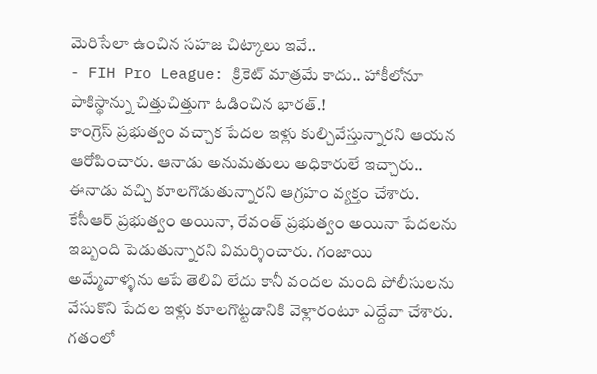మెరిసేలా ఉంచిన సహజ చిట్కాలు ఇవే..
- FIH Pro League: క్రికెట్ మాత్రమే కాదు.. హాకీలోనూ పాకిస్థాన్ను చిత్తుచిత్తుగా ఓడించిన భారత్.!
కాంగ్రెస్ ప్రభుత్వం వచ్చాక పేదల ఇళ్లు కుల్చివేస్తున్నారని ఆయన ఆరోపించారు. ఆనాడు అనుమతులు అధికారులే ఇచ్చారు.. ఈనాడు వచ్చి కూలగొడుతున్నారని ఆగ్రహం వ్యక్తం చేశారు. కేసీఆర్ ప్రభుత్వం అయినా, రేవంత్ ప్రభుత్వం అయినా పేదలను ఇబ్బంది పెడుతున్నారని విమర్శించారు. గంజాయి అమ్మేవాళ్ళను ఆపే తెలివి లేదు కానీ వందల మంది పోలీసులను వేసుకొని పేదల ఇళ్లు కూలగొట్టడానికి వెళ్లారంటూ ఎద్దేవా చేశారు. గతంలో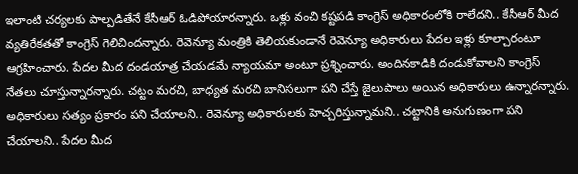ఇలాంటి చర్యలకు పాల్పడితేనే కేసీఆర్ ఓడిపోయారన్నారు. ఒళ్లు వంచి కష్టపడి కాంగ్రెస్ అధికారంలోకి రాలేదని.. కేసీఆర్ మీద వ్యతిరేకతతో కాంగ్రెస్ గెలిచిందన్నారు. రెవెన్యూ మంత్రికి తెలియకుండానే రెవెన్యూ అధికారులు పేదల ఇళ్లు కూల్చారంటూ ఆగ్రహించారు. పేదల మీద దండయాత్ర చేయడమే న్యాయమా అంటూ ప్రశ్నించారు. అందినకాడికి దండుకోవాలని కాంగ్రెస్ నేతలు చూస్తున్నారన్నారు. చట్టం మరచి, బాధ్యత మరచి బానిసలుగా పని చేస్తే జైలుపాలు అయిన అధికారులు ఉన్నారన్నారు. అధికారులు సత్యం ప్రకారం పని చేయాలని.. రెవెన్యూ అధికారులకు హెచ్చరిస్తున్నామని.. చట్టానికి అనుగుణంగా పని చేయాలని.. పేదల మీద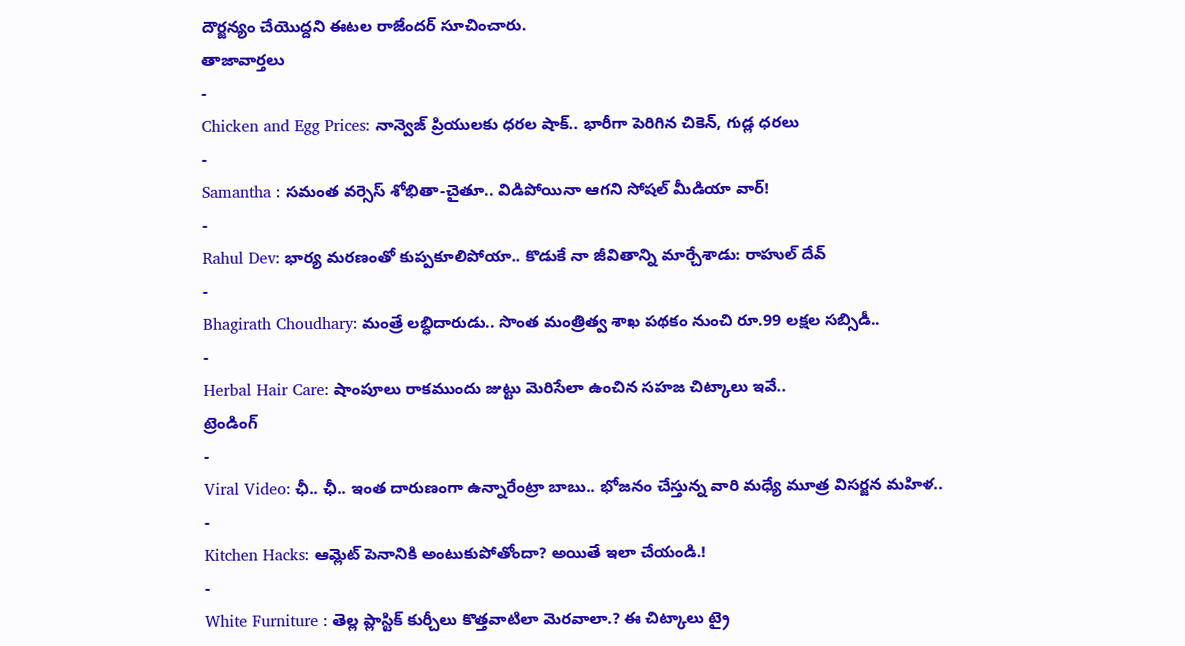దౌర్జన్యం చేయొద్దని ఈటల రాజేందర్ సూచించారు.
తాజావార్తలు
-
Chicken and Egg Prices: నాన్వెజ్ ప్రియులకు ధరల షాక్.. భారీగా పెరిగిన చికెన్, గుడ్ల ధరలు
-
Samantha : సమంత వర్సెస్ శోభితా-చైతూ.. విడిపోయినా ఆగని సోషల్ మీడియా వార్!
-
Rahul Dev: భార్య మరణంతో కుప్పకూలిపోయా.. కొడుకే నా జీవితాన్ని మార్చేశాడు: రాహుల్ దేవ్
-
Bhagirath Choudhary: మంత్రే లబ్ధిదారుడు.. సొంత మంత్రిత్వ శాఖ పథకం నుంచి రూ.99 లక్షల సబ్సిడీ..
-
Herbal Hair Care: షాంపూలు రాకముందు జుట్టు మెరిసేలా ఉంచిన సహజ చిట్కాలు ఇవే..
ట్రెండింగ్
-
Viral Video: ఛీ.. ఛీ.. ఇంత దారుణంగా ఉన్నారేంట్రా బాబు.. భోజనం చేస్తున్న వారి మధ్యే మూత్ర విసర్జన మహిళ..
-
Kitchen Hacks: ఆమ్లెట్ పెనానికి అంటుకుపోతోందా? అయితే ఇలా చేయండి.!
-
White Furniture : తెల్ల ప్లాస్టిక్ కుర్చీలు కొత్తవాటిలా మెరవాలా.? ఈ చిట్కాలు ట్రై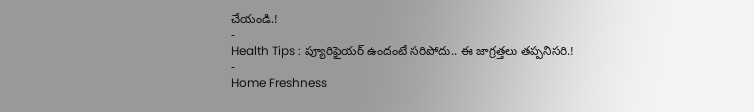చేయండి.!
-
Health Tips : ప్యూరిఫైయర్ ఉందంటే సరిపోదు.. ఈ జాగ్రత్తలు తప్పనిసరి.!
-
Home Freshness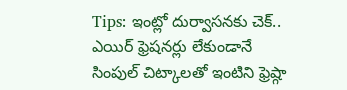Tips: ఇంట్లో దుర్వాసనకు చెక్.. ఎయిర్ ఫ్రెషనర్లు లేకుండానే సింపుల్ చిట్కాలతో ఇంటిని ఫ్రెష్గా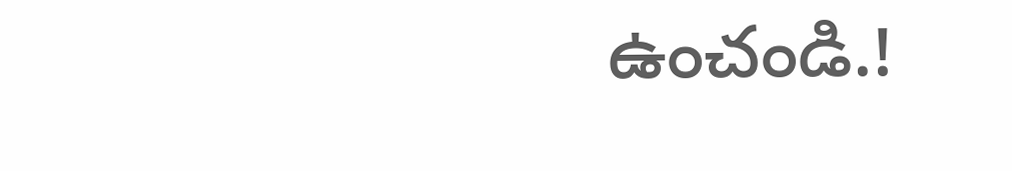ఉంచండి.!